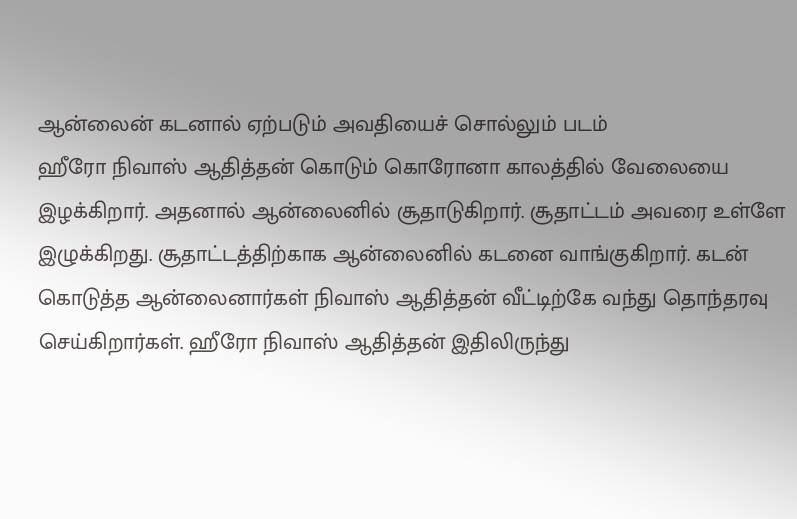ஆன்லைன் கடனால் ஏற்படும் அவதியைச் சொல்லும் படம்
ஹீரோ நிவாஸ் ஆதித்தன் கொடும் கொரோனா காலத்தில் வேலையை இழக்கிறார். அதனால் ஆன்லைனில் சூதாடுகிறார். சூதாட்டம் அவரை உள்ளே இழுக்கிறது. சூதாட்டத்திற்காக ஆன்லைனில் கடனை வாங்குகிறார். கடன் கொடுத்த ஆன்லைனார்கள் நிவாஸ் ஆதித்தன் வீட்டிற்கே வந்து தொந்தரவு செய்கிறார்கள். ஹீரோ நிவாஸ் ஆதித்தன் இதிலிருந்து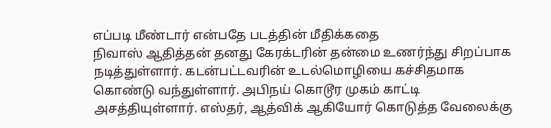எப்படி மீண்டார் என்பதே படத்தின் மீதிக்கதை
நிவாஸ் ஆதித்தன் தனது கேரக்டரின் தன்மை உணர்ந்து சிறப்பாக நடித்துள்ளார். கடன்பட்டவரின் உடல்மொழியை கச்சிதமாக கொண்டு வந்துள்ளார். அபிநய் கொடூர முகம் காட்டி அசத்தியுள்ளார். எஸ்தர், ஆத்விக் ஆகியோர் கொடுத்த வேலைக்கு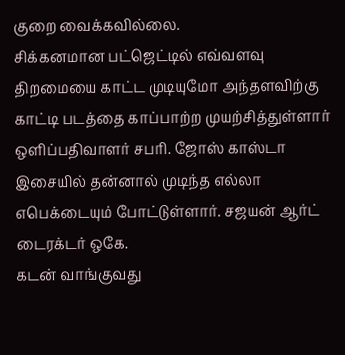குறை வைக்கவில்லை.
சிக்கனமான பட்ஜெட்டில் எவ்வளவு திறமையை காட்ட முடியுமோ அந்தளவிற்கு காட்டி படத்தை காப்பாற்ற முயற்சித்துள்ளார் ஒளிப்பதிவாளர் சபரி. ஜோஸ் காஸ்டா இசையில் தன்னால் முடிந்த எல்லா எபெக்டையும் போட்டுள்ளார். சஜயன் ஆர்ட் டைரக்டர் ஒகே.
கடன் வாங்குவது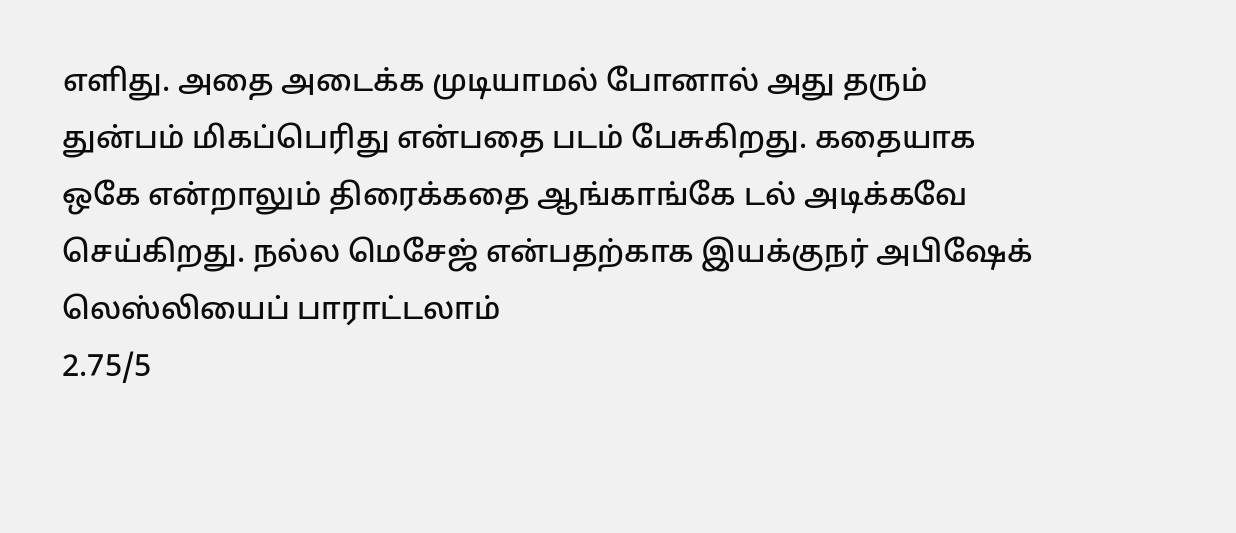எளிது. அதை அடைக்க முடியாமல் போனால் அது தரும் துன்பம் மிகப்பெரிது என்பதை படம் பேசுகிறது. கதையாக ஒகே என்றாலும் திரைக்கதை ஆங்காங்கே டல் அடிக்கவே செய்கிறது. நல்ல மெசேஜ் என்பதற்காக இயக்குநர் அபிஷேக் லெஸ்லியைப் பாராட்டலாம்
2.75/5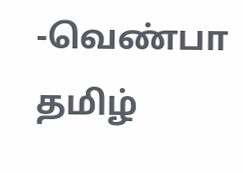-வெண்பா தமிழ்